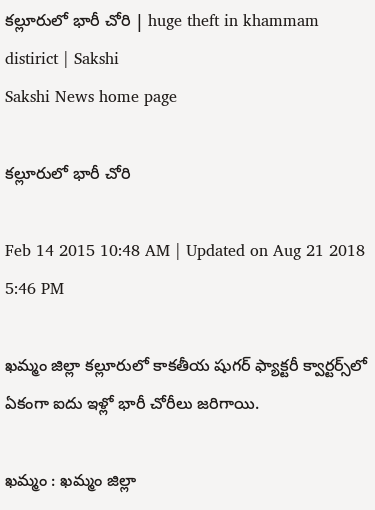కల్లూరులో భారీ చోరి | huge theft in khammam distirict | Sakshi
Sakshi News home page

కల్లూరులో భారీ చోరి

Feb 14 2015 10:48 AM | Updated on Aug 21 2018 5:46 PM

ఖమ్మం జిల్లా కల్లూరులో కాకతీయ షుగర్ ఫ్యాక్టరీ క్వార్టర్స్‌లో ఏకంగా ఐదు ఇళ్లో భారీ చోరీలు జరిగాయి.

ఖమ్మం : ఖమ్మం జిల్లా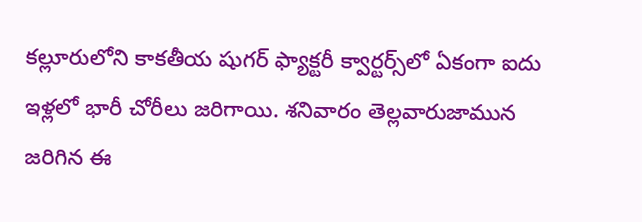కల్లూరులోని కాకతీయ షుగర్ ఫ్యాక్టరీ క్వార్టర్స్‌లో ఏకంగా ఐదు ఇళ్లలో భారీ చోరీలు జరిగాయి. శనివారం తెల్లవారుజామున జరిగిన ఈ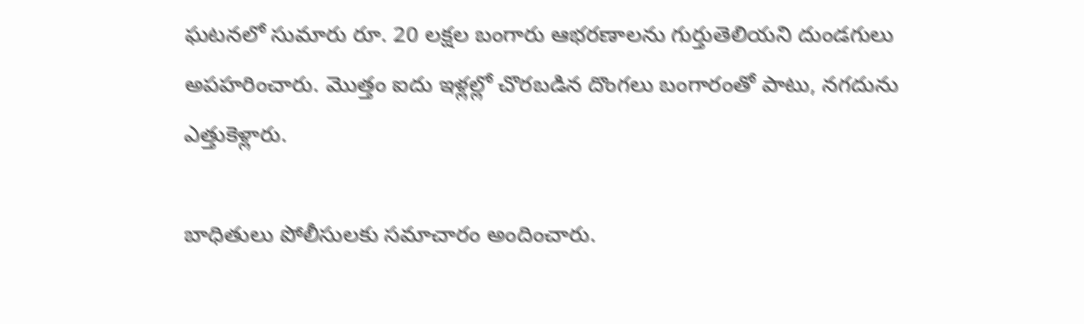ఘటనలో సుమారు రూ. 20 లక్షల బంగారు ఆభరణాలను గుర్తుతెలియని దుండగులు అపహరించారు. మొత్తం ఐదు ఇళ్లల్లో చొరబడిన దొంగలు బంగారంతో పాటు, నగదును ఎత్తుకెళ్లారు.

బాధితులు పోలీసులకు సమాచారం అందించారు.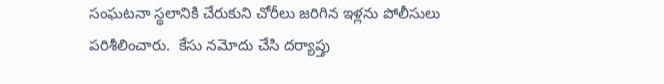సంఘటనా స్థలానికి చేరుకుని చోరీలు జరిగిన ఇళ్లను పోలీసులు పరిశీలించారు.  కేసు నమోదు చేసి దర్యాప్తు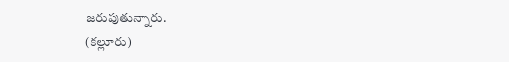జరుపుతున్నారు.
(కల్లూరు)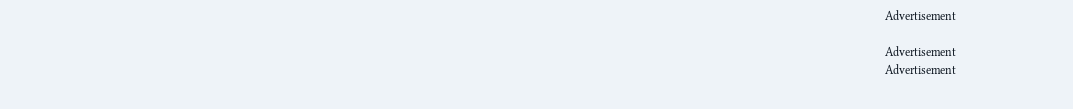Advertisement

Advertisement
Advertisement